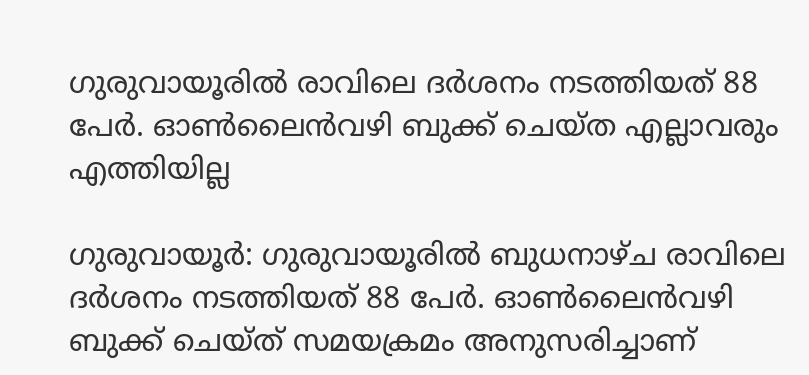ഗുരുവായൂരില്‍ രാവിലെ ദര്‍ശനം നടത്തിയത് 88 പേര്‍. ഓണ്‍ലൈന്‍വഴി ബുക്ക് ചെയ്ത എല്ലാവരും എത്തിയില്ല

ഗുരുവായൂര്‍: ഗുരുവായൂരില്‍ ബുധനാഴ്ച രാവിലെ ദര്‍ശനം നടത്തിയത് 88 പേര്‍. ഓണ്‍ലൈന്‍വഴി ബുക്ക് ചെയ്ത് സമയക്രമം അനുസരിച്ചാണ്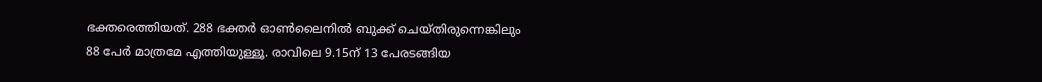ഭക്തരെത്തിയത്. 288 ഭക്തര്‍ ഓണ്‍ലൈനില്‍ ബുക്ക് ചെയ്തിരുന്നെങ്കിലും 88 പേര്‍ മാത്രമേ എത്തിയുള്ളൂ. രാവിലെ 9.15ന് 13 പേരടങ്ങിയ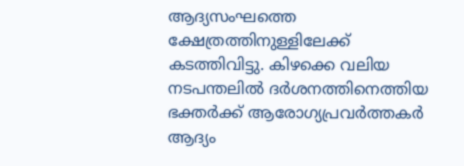ആദ്യസംഘത്തെ ക്ഷേത്രത്തിനുള്ളിലേക്ക് കടത്തിവിട്ടു. കിഴക്കെ വലിയ നടപന്തലില്‍ ദര്‍ശനത്തിനെത്തിയ ഭക്തര്‍ക്ക് ആരോഗ്യപ്രവര്‍ത്തകര്‍ ആദ്യം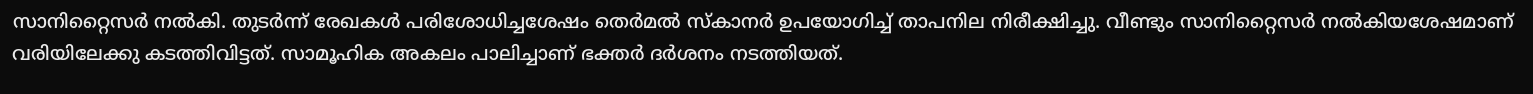സാനിറ്റൈസര്‍ നല്‍കി. തുടര്‍ന്ന് രേഖകള്‍ പരിശോധിച്ചശേഷം തെര്‍മല്‍ സ്‌കാനര്‍ ഉപയോഗിച്ച് താപനില നിരീക്ഷിച്ചു. വീണ്ടും സാനിറ്റൈസര്‍ നല്‍കിയശേഷമാണ് വരിയിലേക്കു കടത്തിവിട്ടത്. സാമൂഹിക അകലം പാലിച്ചാണ് ഭക്തര്‍ ദര്‍ശനം നടത്തിയത്.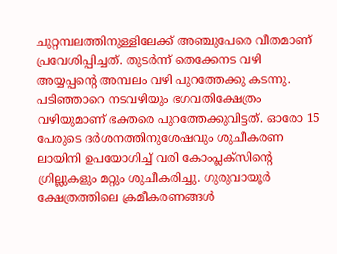ചുറ്റമ്പലത്തിനുള്ളിലേക്ക് അഞ്ചുപേരെ വീതമാണ് പ്രവേശിപ്പിച്ചത്. തുടര്‍ന്ന് തെക്കേനട വഴി അയ്യപ്പന്റെ അമ്പലം വഴി പുറത്തേക്കു കടന്നു. പടിഞ്ഞാറെ നടവഴിയും ഭഗവതിക്ഷേത്രം വഴിയുമാണ് ഭക്തരെ പുറത്തേക്കുവിട്ടത്. ഓരോ 15 പേരുടെ ദര്‍ശനത്തിനുശേഷവും ശുചീകരണ ലായിനി ഉപയോഗിച്ച് വരി കോംപ്ലക്‌സിന്റെ ഗ്രില്ലുകളും മറ്റും ശുചീകരിച്ചു. ഗുരുവായൂര്‍ ക്ഷേത്രത്തിലെ ക്രമീകരണങ്ങള്‍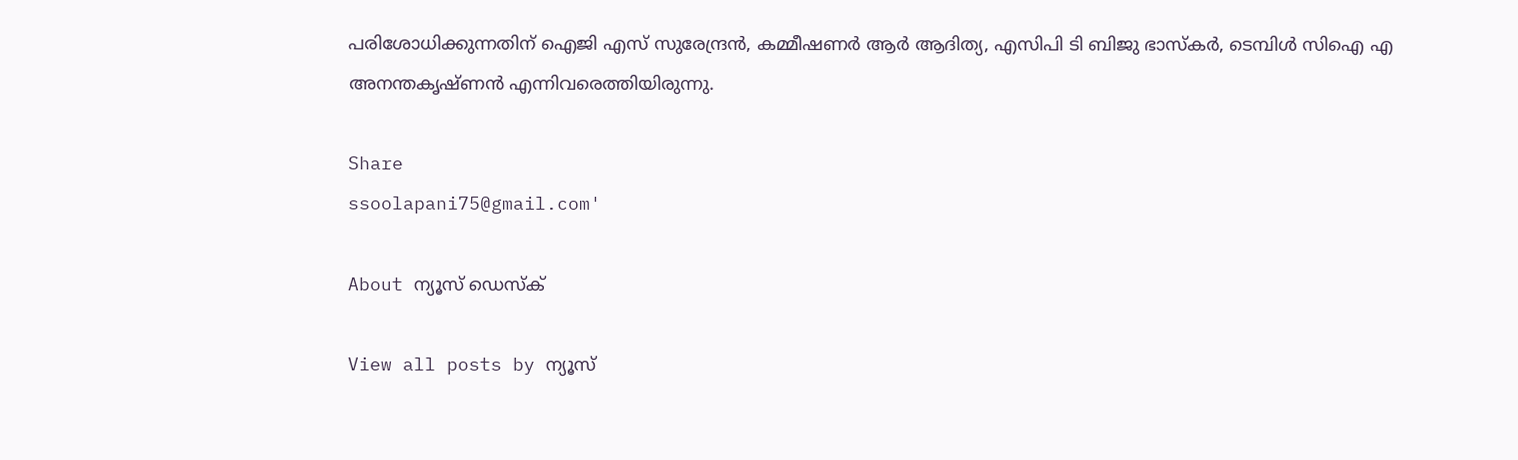പരിശോധിക്കുന്നതിന് ഐജി എസ് സുരേന്ദ്രന്‍, കമ്മീഷണര്‍ ആര്‍ ആദിത്യ, എസിപി ടി ബിജു ഭാസ്‌കര്‍, ടെമ്പിള്‍ സിഐ എ അനന്തകൃഷ്ണന്‍ എന്നിവരെത്തിയിരുന്നു.

Share
ssoolapani75@gmail.com'

About ന്യൂസ് ഡെസ്ക്

View all posts by ന്യൂസ്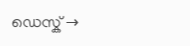ഡെസ്ക് →